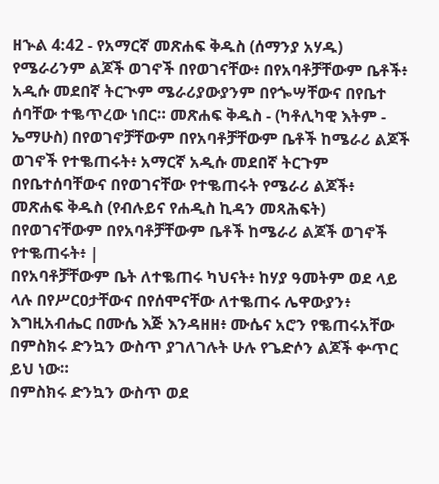ዘኍል 4:42 - የአማርኛ መጽሐፍ ቅዱስ (ሰማንያ አሃዱ) የሜራሪንም ልጆች ወገኖች በየወገናቸው፥ በየአባቶቻቸውም ቤቶች፥ አዲሱ መደበኛ ትርጒም ሜራሪያውያንም በየጐሣቸውና በየቤተ ሰባቸው ተቈጥረው ነበር። መጽሐፍ ቅዱስ - (ካቶሊካዊ እትም - ኤማሁስ) በየወገኖቻቸውም በየአባቶቻቸውም ቤቶች ከሜራሪ ልጆች ወገኖች የተቈጠሩት፥ አማርኛ አዲሱ መደበኛ ትርጉም በየቤተሰባቸውና በየወገናቸው የተቈጠሩት የሜራሪ ልጆች፥ መጽሐፍ ቅዱስ (የብሉይና የሐዲስ ኪዳን መጻሕፍት) በየወገናቸውም በየአባቶቻቸውም ቤቶች ከሜራሪ ልጆች ወገኖች የተቈጠሩት፥ |
በየአባቶቻቸውም ቤት ለተቈጠሩ ካህናት፥ ከሃያ ዓመትም ወደ ላይ ላሉ በየሥርዐታቸውና በየሰሞናቸው ለተቈጠሩ ሌዋውያን፥
እግዚአብሔር በሙሴ እጅ እንዳዘዘ፥ ሙሴና አሮን የቈጠሩአቸው በምስክሩ ድንኳን ውስጥ ያገለገሉት ሁሉ የጌድሶን ልጆች ቍጥር ይህ ነው።
በምስክሩ ድንኳን ውስጥ ወደ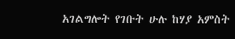አገልግሎት የገቡት ሁሉ ከሃያ አምስት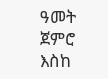ዓመት ጀምሮ እስከ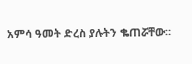አምሳ ዓመት ድረስ ያሉትን ቈጠሯቸው።